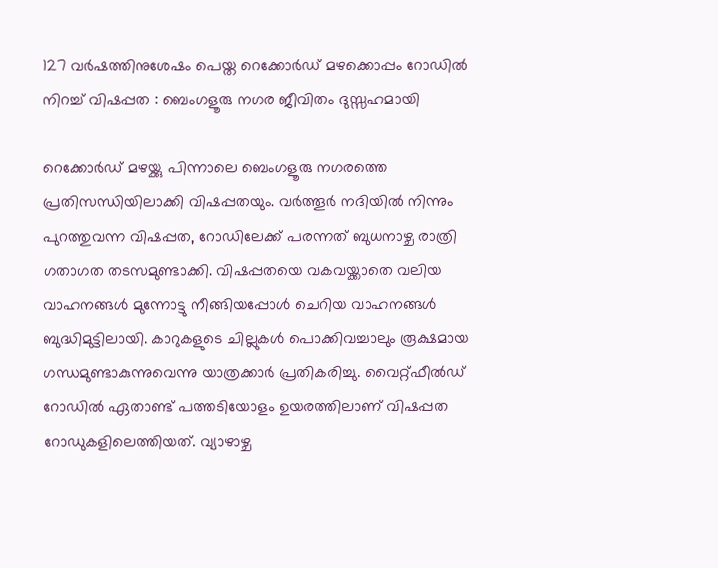127 വർഷത്തിനുശേഷം പെയ്ത റെക്കോർഡ് മഴക്കൊപ്പം റോഡിൽ നിറച്ച് വിഷപ്പത : ബെംഗളൂരു നഗര ജീവിതം ദുസ്സഹമായി

റെക്കോർഡ് മഴയ്ക്കു പിന്നാലെ ബെംഗളൂരു നഗരത്തെ പ്രതിസന്ധിയിലാക്കി വിഷപ്പതയും. വർത്തൂർ നദിയിൽ നിന്നും പുറത്തുവന്ന വിഷപ്പത, റോഡിലേക്ക് പരന്നത് ബുധനാഴ്ച രാത്രി ഗതാഗത തടസമുണ്ടാക്കി. വിഷപ്പതയെ വകവയ്ക്കാതെ വലിയ വാഹനങ്ങൾ മുന്നോട്ടു നീങ്ങിയപ്പോൾ ചെറിയ വാഹനങ്ങൾ ബുദ്ധിമുട്ടിലായി. കാറുകളുടെ ചില്ലുകൾ പൊക്കിവച്ചാലും രൂക്ഷമായ ഗന്ധമുണ്ടാകുന്നുവെന്നു യാത്രക്കാർ പ്രതികരിച്ചു. വൈറ്റ്ഫീൽഡ് റോഡിൽ ഏതാണ്ട് പത്തടിയോളം ഉയരത്തിലാണ് വിഷപ്പത റോഡുകളിലെത്തിയത്. വ്യാഴാഴ്ച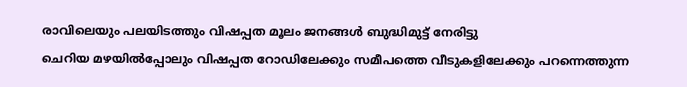രാവിലെയും പലയിടത്തും വിഷപ്പത മൂലം ജനങ്ങൾ ബുദ്ധിമുട്ട് നേരിട്ടു
ചെറിയ മഴയിൽപ്പോലും വിഷപ്പത റോഡിലേക്കും സമീപത്തെ വീടുകളിലേക്കും പറന്നെത്തുന്ന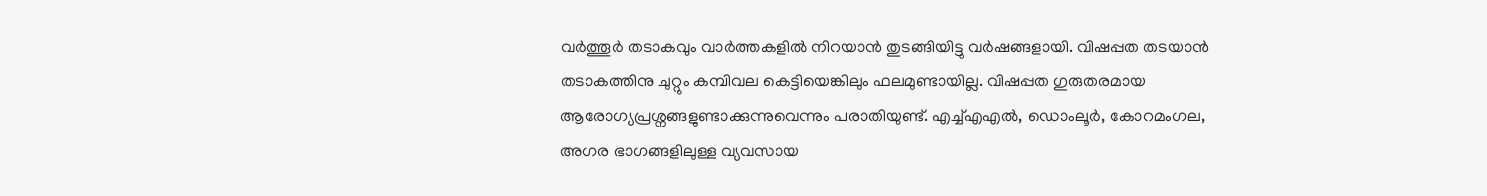വർത്തൂർ തടാകവും വാർത്തകളിൽ നിറയാൻ തുടങ്ങിയിട്ടു വർഷങ്ങളായി. വിഷപ്പത തടയാൻ തടാകത്തിനു ചുറ്റും കമ്പിവല കെട്ടിയെങ്കിലും ഫലമുണ്ടായില്ല. വിഷപ്പത ഗുരുതരമായ ആരോഗ്യപ്രശ്നങ്ങളുണ്ടാക്കുന്നുവെന്നും പരാതിയുണ്ട്. എച്ച്എഎൽ, ഡൊംലൂർ, കോറമംഗല, അഗര ഭാഗങ്ങളിലുള്ള വ്യവസായ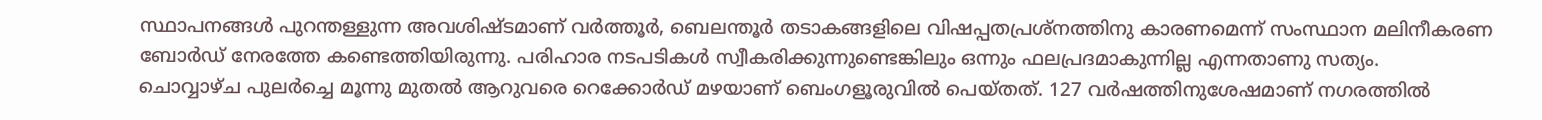സ്ഥാപനങ്ങൾ പുറന്തള്ളുന്ന അവശിഷ്ടമാണ് വർത്തൂർ, ബെലന്തൂർ തടാകങ്ങളിലെ വിഷപ്പതപ്രശ്നത്തിനു കാരണമെന്ന് സംസ്ഥാന മലിനീകരണ ബോർഡ് നേരത്തേ കണ്ടെത്തിയിരുന്നു. പരിഹാര നടപടികൾ സ്വീകരിക്കുന്നുണ്ടെങ്കിലും ഒന്നും ഫലപ്രദമാകുന്നില്ല എന്നതാണു സത്യം.
ചൊവ്വാഴ്ച പുലർച്ചെ മൂന്നു മുതൽ ആറുവരെ റെക്കോർഡ് മഴയാണ് ബെംഗളൂരുവിൽ പെയ്തത്. 127 വർഷത്തിനുശേഷമാണ് നഗരത്തിൽ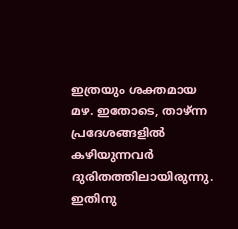ഇത്രയും ശക്തമായ മഴ. ഇതോടെ, താഴ്ന്ന പ്രദേശങ്ങളിൽ കഴിയുന്നവർ ദുരിതത്തിലായിരുന്നു. ഇതിനു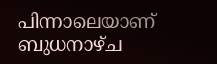പിന്നാലെയാണ് ബുധനാഴ്ച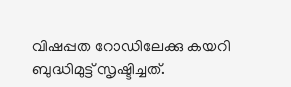വിഷപ്പത റോഡിലേക്കു കയറി ബുദ്ധിമുട്ട് സൃഷ്ടിച്ചത്.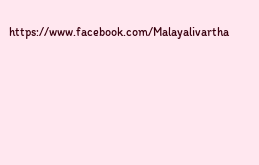https://www.facebook.com/Malayalivartha